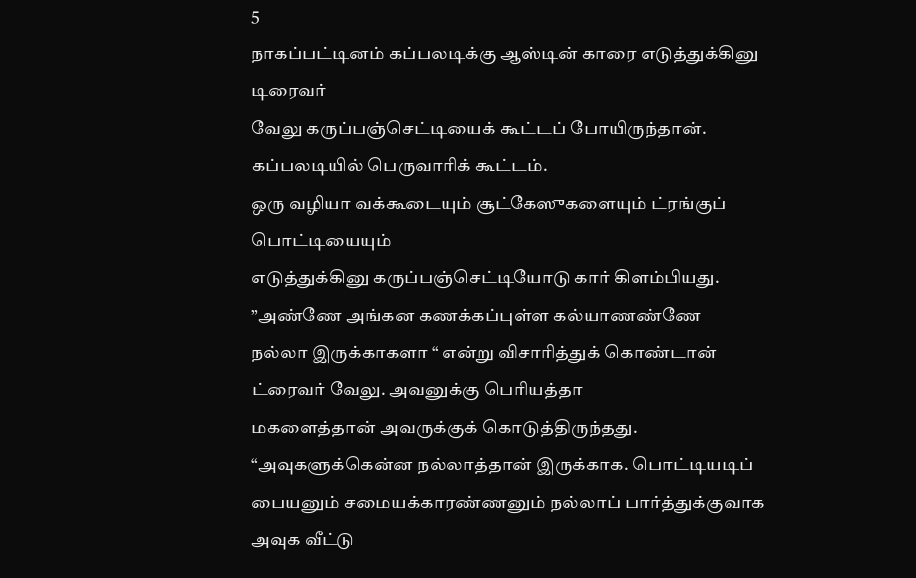5
நாகப்பட்டினம் கப்பலடிக்கு ஆஸ்டின் காரை எடுத்துக்கினு டிரைவர்
வேலு கருப்பஞ்செட்டியைக் கூட்டப் போயிருந்தான். கப்பலடியில் பெருவாரிக் கூட்டம்.
ஒரு வழியா வக்கூடையும் சூட்கேஸுகளையும் ட்ரங்குப் பொட்டியையும்
எடுத்துக்கினு கருப்பஞ்செட்டியோடு கார் கிளம்பியது. ”அண்ணே அங்கன கணக்கப்புள்ள கல்யாணண்ணே
நல்லா இருக்காகளா “ என்று விசாரித்துக் கொண்டான் ட்ரைவர் வேலு. அவனுக்கு பெரியத்தா
மகளைத்தான் அவருக்குக் கொடுத்திருந்தது.
“அவுகளுக்கென்ன நல்லாத்தான் இருக்காக. பொட்டியடிப் பையனும் சமையக்காரண்ணனும் நல்லாப் பார்த்துக்குவாக அவுக வீட்டு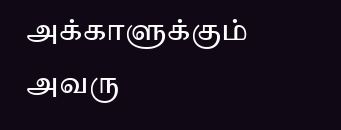அக்காளுக்கும் அவரு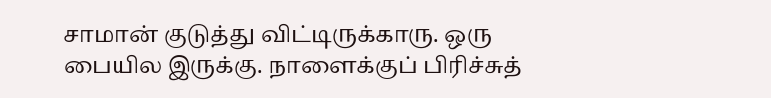சாமான் குடுத்து விட்டிருக்காரு. ஒரு பையில இருக்கு. நாளைக்குப் பிரிச்சுத்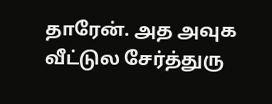தாரேன். அத அவுக வீட்டுல சேர்த்துரு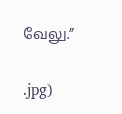வேலு.”

.jpg)